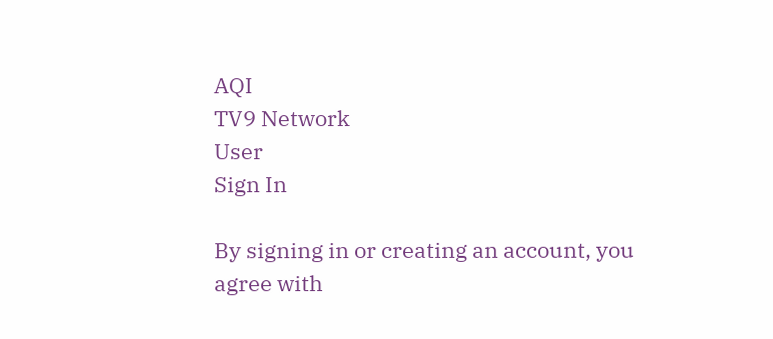AQI
TV9 Network
User
Sign In

By signing in or creating an account, you agree with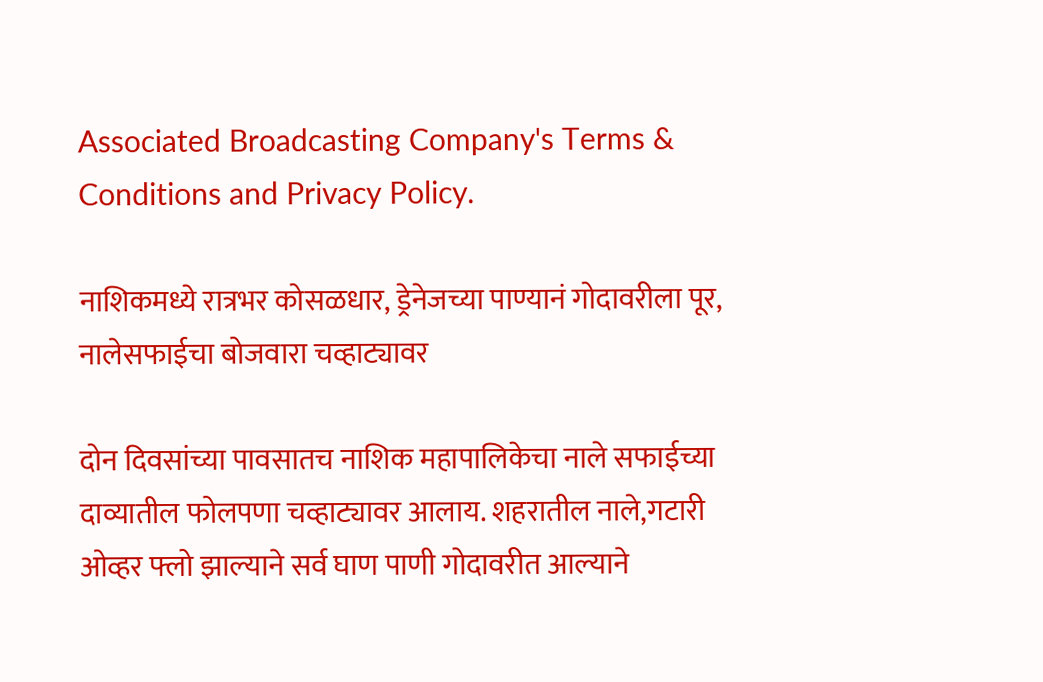Associated Broadcasting Company's Terms & Conditions and Privacy Policy.

नाशिकमध्ये रात्रभर कोसळधार, ड्रेनेजच्या पाण्यानं गोदावरीला पूर, नालेसफाईचा बोजवारा चव्हाट्यावर

दोन दिवसांच्या पावसातच नाशिक महापालिकेचा नाले सफाईच्या दाव्यातील फोलपणा चव्हाट्यावर आलाय. शहरातील नाले,गटारी ओव्हर फ्लो झाल्याने सर्व घाण पाणी गोदावरीत आल्याने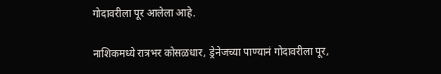गोदावरीला पूर आलेला आहे.

नाशिकमध्ये रात्रभर कोसळधार, ड्रेनेजच्या पाण्यानं गोदावरीला पूर,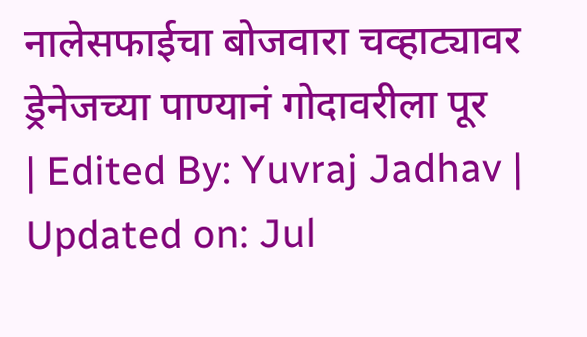नालेसफाईचा बोजवारा चव्हाट्यावर
ड्रेनेजच्या पाण्यानं गोदावरीला पूर
| Edited By: Yuvraj Jadhav | Updated on: Jul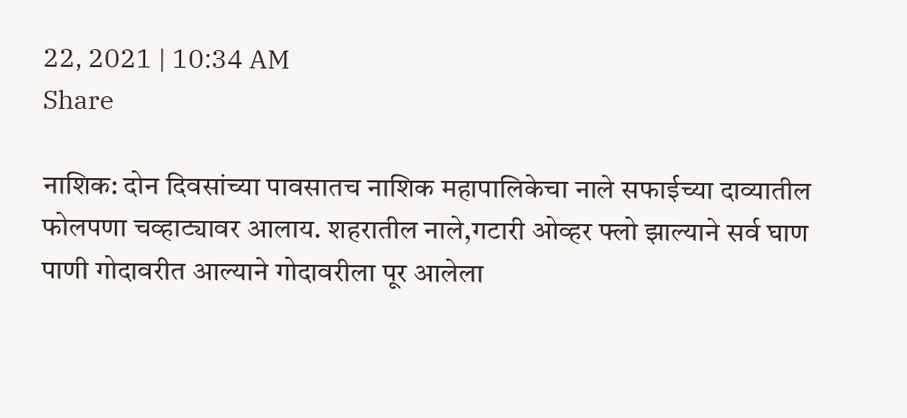22, 2021 | 10:34 AM
Share

नाशिक: दोन दिवसांच्या पावसातच नाशिक महापालिकेचा नाले सफाईच्या दाव्यातील फोलपणा चव्हाट्यावर आलाय. शहरातील नाले,गटारी ओव्हर फ्लो झाल्याने सर्व घाण पाणी गोदावरीत आल्याने गोदावरीला पूर आलेला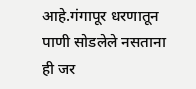आहे.गंगापूर धरणातून पाणी सोडलेले नसताना ही जर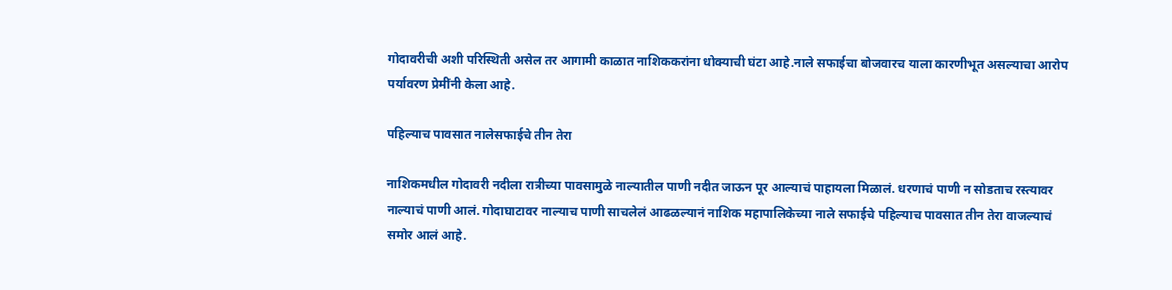गोदावरीची अशी परिस्थिती असेल तर आगामी काळात नाशिककरांना धोक्याची घंटा आहे.नाले सफाईचा बोजवारच याला कारणीभूत असल्याचा आरोप पर्यावरण प्रेमींनी केला आहे.

पहिल्याच पावसात नालेसफाईचे तीन तेरा

नाशिकमधील गोदावरी नदीला रात्रीच्या पावसामुळे नाल्यातील पाणी नदीत जाऊन पूर आल्याचं पाहायला मिळालं. धरणाचं पाणी न सोडताच रस्त्यावर नाल्याचं पाणी आलं. गोदाघाटावर नाल्याच पाणी साचलेलं आढळल्यानं नाशिक महापालिकेच्या नाले सफाईचे पहिल्याच पावसात तीन तेरा वाजल्याचं समोर आलं आहे.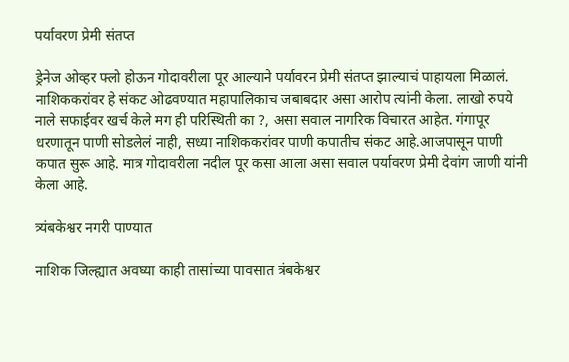पर्यावरण प्रेमी संतप्त

ड्रेनेज ओव्हर फ्लो होऊन गोदावरीला पूर आल्याने पर्यावरन प्रेमी संतप्त झाल्याचं पाहायला मिळालं. नाशिककरांवर हे संकट ओढवण्यात महापालिकाच जबाबदार असा आरोप त्यांनी केला. लाखो रुपये नाले सफाईवर खर्च केले मग ही परिस्थिती का ?, असा सवाल नागरिक विचारत आहेत. गंगापूर धरणातून पाणी सोडलेलं नाही, सध्या नाशिककरांवर पाणी कपातीच संकट आहे.आजपासून पाणी कपात सुरू आहे. मात्र गोदावरीला नदील पूर कसा आला असा सवाल पर्यावरण प्रेमी देवांग जाणी यांनी केला आहे.

त्र्यंबकेश्वर नगरी पाण्यात

नाशिक जिल्ह्यात अवघ्या काही तासांच्या पावसात त्रंबकेश्वर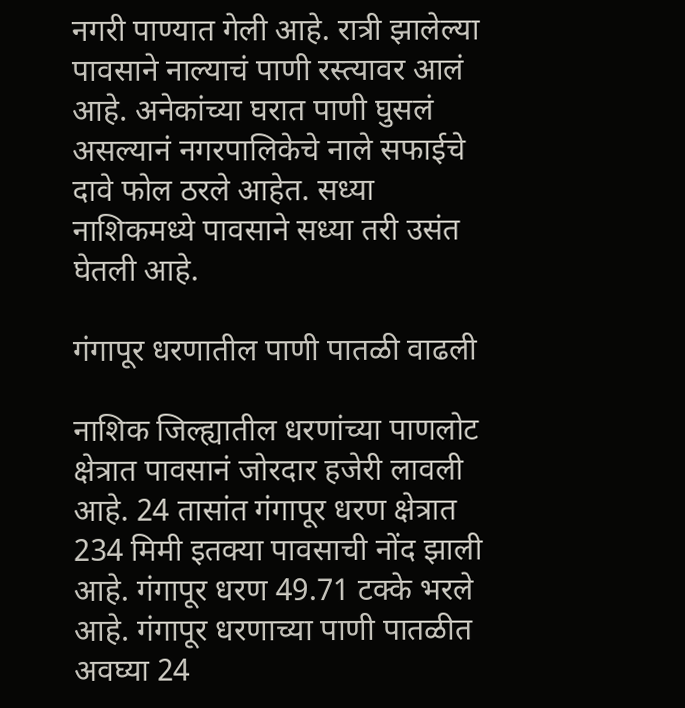नगरी पाण्यात गेली आहे. रात्री झालेल्या पावसाने नाल्याचं पाणी रस्त्यावर आलं आहे. अनेकांच्या घरात पाणी घुसलं असल्यानं नगरपालिकेचे नाले सफाईचे दावे फोल ठरले आहेत. सध्या नाशिकमध्ये पावसाने सध्या तरी उसंत घेतली आहे.

गंगापूर धरणातील पाणी पातळी वाढली

नाशिक जिल्ह्यातील धरणांच्या पाणलोट क्षेत्रात पावसानं जोरदार हजेरी लावली आहे. 24 तासांत गंगापूर धरण क्षेत्रात 234 मिमी इतक्या पावसाची नोंद झाली आहे. गंगापूर धरण 49.71 टक्के भरले आहे. गंगापूर धरणाच्या पाणी पातळीत अवघ्या 24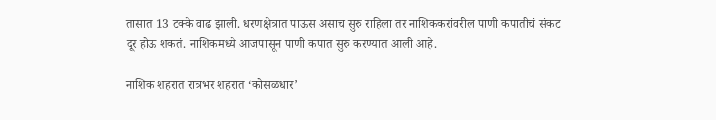तासात 13 टक्के वाढ झाली. धरणक्षेत्रात पाऊस असाच सुरु राहिला तर नाशिककरांवरील पाणी कपातीचं संकट दूर होऊ शकतं. नाशिकमध्ये आजपासून पाणी कपात सुरु करण्यात आली आहे.

नाशिक शहरात रात्रभर शहरात ‘कोसळधार’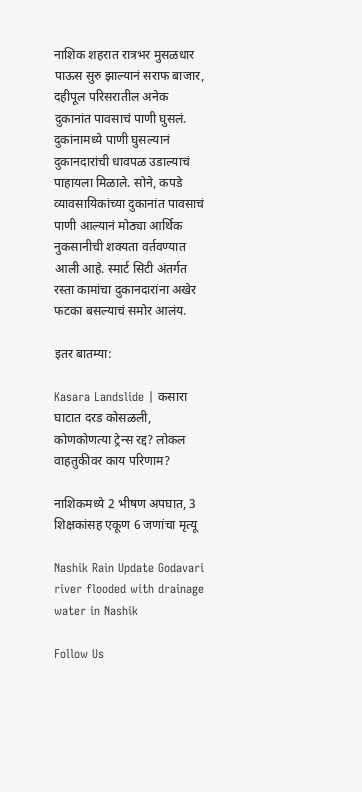नाशिक शहरात रात्रभर मुसळधार पाऊस सुरु झाल्यानं सराफ बाजार, दहीपूल परिसरातील अनेक दुकानांत पावसाचं पाणी घुसलं. दुकांनामध्ये पाणी घुसल्यानं दुकानदारांची धावपळ उडाल्याचं पाहायला मिळाले. सोने, कपडे व्यावसायिकांच्या दुकानांत पावसाचं पाणी आल्यानं मोठ्या आर्थिक नुकसानीची शक्यता वर्तवण्यात आली आहे. स्मार्ट सिटी अंतर्गत रस्ता कामांचा दुकानदारांना अखेर फटका बसल्याचं समोर आलंय.

इतर बातम्या:

Kasara Landslide | कसारा घाटात दरड कोसळली, कोणकोणत्या ट्रेन्स रद्द? लोकल वाहतुकीवर काय परिणाम?

नाशिकमध्ये 2 भीषण अपघात, 3 शिक्षकांसह एकूण 6 जणांचा मृत्यू

Nashik Rain Update Godavari river flooded with drainage water in Nashik

Follow Us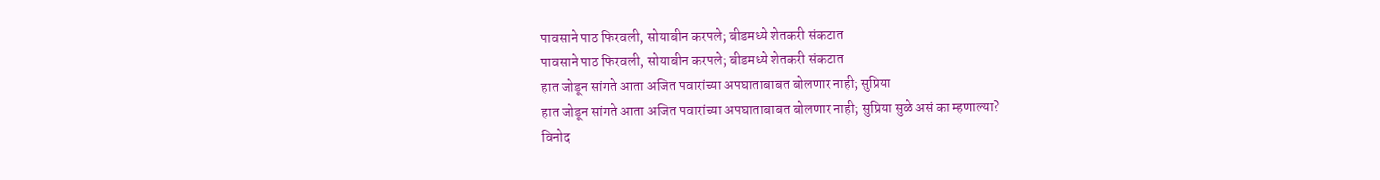पावसाने पाठ फिरवली, सोयाबीन करपले; बीडमध्ये शेतकरी संकटात
पावसाने पाठ फिरवली, सोयाबीन करपले; बीडमध्ये शेतकरी संकटात
हात जोडून सांगते आता अजित पवारांच्या अपघाताबाबत बोलणार नाही; सुप्रिया
हात जोडून सांगते आता अजित पवारांच्या अपघाताबाबत बोलणार नाही; सुप्रिया सुळे असं का म्हणाल्या?
विनोद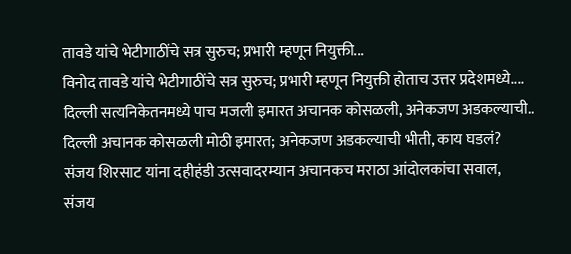तावडे यांचे भेटीगाठींचे सत्र सुरुच; प्रभारी म्हणून नियुक्ती...
विनोद तावडे यांचे भेटीगाठींचे सत्र सुरुच; प्रभारी म्हणून नियुक्ती होताच उत्तर प्रदेशमध्ये....
दिल्ली सत्यनिकेतनमध्ये पाच मजली इमारत अचानक कोसळली, अनेकजण अडकल्याची..
दिल्ली अचानक कोसळली मोठी इमारत; अनेकजण अडकल्याची भीती, काय घडलं?
संजय शिरसाट यांना दहीहंडी उत्सवादरम्यान अचानकच मराठा आंदोलकांचा सवाल,
संजय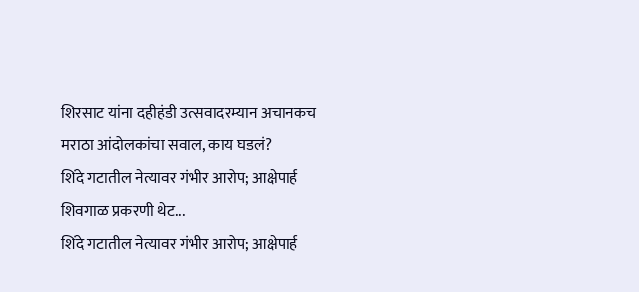शिरसाट यांना दहीहंडी उत्सवादरम्यान अचानकच मराठा आंदोलकांचा सवाल, काय घडलं?
शिंदे गटातील नेत्यावर गंभीर आरोप; आक्षेपार्ह शिवगाळ प्रकरणी थेट...
शिंदे गटातील नेत्यावर गंभीर आरोप; आक्षेपार्ह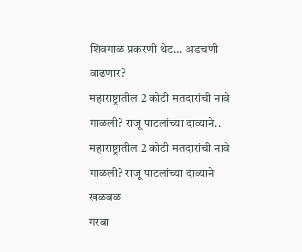शिवगाळ प्रकरणी थेट... अडचणी वाढणार?
महाराष्ट्रातील 2 कोटी मतदारांची नावे गाळली? राजू पाटलांच्या दाव्याने..
महाराष्ट्रातील 2 कोटी मतदारांची नावे गाळली? राजू पाटलांच्या दाव्याने खळबळ
गरबा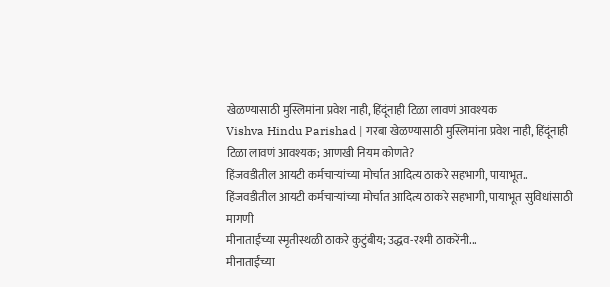खेळण्यासाठी मुस्लिमांना प्रवेश नाही, हिंदूंनाही टिळा लावणं आवश्यक
Vishva Hindu Parishad | गरबा खेळण्यासाठी मुस्लिमांना प्रवेश नाही, हिंदूंनाही टिळा लावणं आवश्यक; आणखी नियम कोणते?
हिंजवडीतील आयटी कर्मचाऱ्यांच्या मोर्चात आदित्य ठाकरे सहभागी, पायाभूत..
हिंजवडीतील आयटी कर्मचाऱ्यांच्या मोर्चात आदित्य ठाकरे सहभागी, पायाभूत सुविधांसाठी मागणी
मीनाताईंच्या स्मृतीस्थळी ठाकरे कुटुंबीय; उद्धव-रश्मी ठाकरेंनी...
मीनाताईंच्या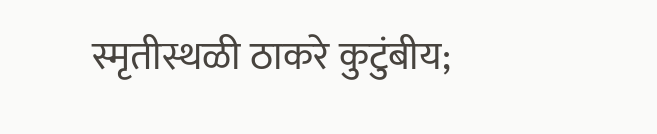स्मृतीस्थळी ठाकरे कुटुंबीय;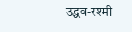उद्धव-रश्मी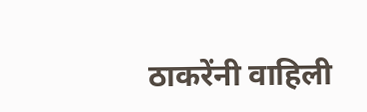ठाकरेंनी वाहिली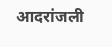आदरांजली